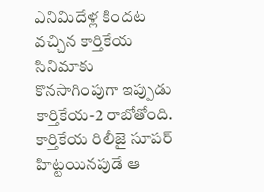ఎనిమిదేళ్ల కిందట వచ్చిన కార్తికేయ సినిమాకు కొనసాగింపుగా ఇప్పుడు కార్తికేయ-2 రాబోతోంది. కార్తికేయ రిలీజై సూపర్ హిట్టయినపుడే ఆ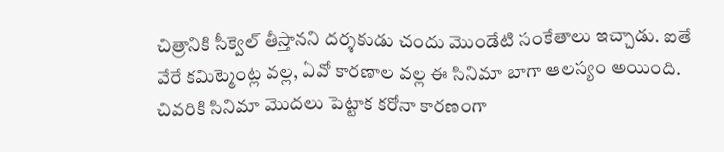చిత్రానికి సీక్వెల్ తీస్తానని దర్శకుడు చందు మొండేటి సంకేతాలు ఇచ్చాడు. ఐతే వేరే కమిట్మెంట్ల వల్ల, ఏవో కారణాల వల్ల ఈ సినిమా బాగా ఆలస్యం అయింది.
చివరికి సినిమా మొదలు పెట్టాక కరోనా కారణంగా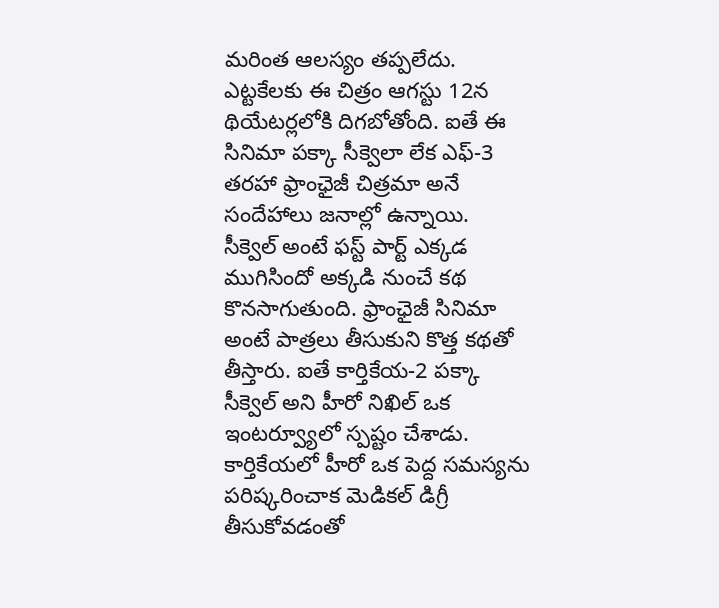మరింత ఆలస్యం తప్పలేదు. ఎట్టకేలకు ఈ చిత్రం ఆగస్టు 12న థియేటర్లలోకి దిగబోతోంది. ఐతే ఈ సినిమా పక్కా సీక్వెలా లేక ఎఫ్-3 తరహా ఫ్రాంఛైజీ చిత్రమా అనే సందేహాలు జనాల్లో ఉన్నాయి.
సీక్వెల్ అంటే ఫస్ట్ పార్ట్ ఎక్కడ ముగిసిందో అక్కడి నుంచే కథ కొనసాగుతుంది. ఫ్రాంఛైజీ సినిమా అంటే పాత్రలు తీసుకుని కొత్త కథతో తీస్తారు. ఐతే కార్తికేయ-2 పక్కా సీక్వెల్ అని హీరో నిఖిల్ ఒక ఇంటర్వ్యూలో స్పష్టం చేశాడు.
కార్తికేయలో హీరో ఒక పెద్ద సమస్యను పరిష్కరించాక మెడికల్ డిగ్రీ తీసుకోవడంతో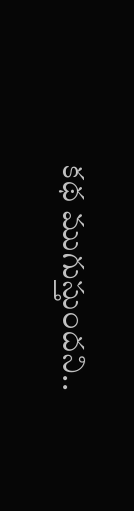కథ ముగుస్తుందని..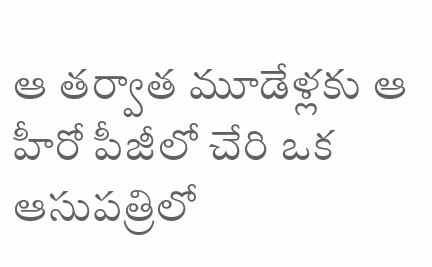ఆ తర్వాత మూడేళ్లకు ఆ హీరో పీజీలో చేరి ఒక ఆసుపత్రిలో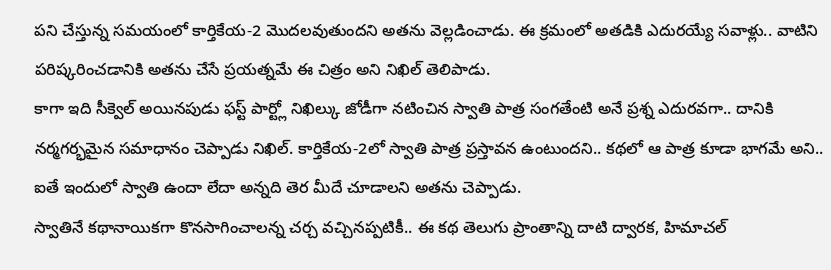పని చేస్తున్న సమయంలో కార్తికేయ-2 మొదలవుతుందని అతను వెల్లడించాడు. ఈ క్రమంలో అతడికి ఎదురయ్యే సవాళ్లు.. వాటిని పరిష్కరించడానికి అతను చేసే ప్రయత్నమే ఈ చిత్రం అని నిఖిల్ తెలిపాడు.
కాగా ఇది సీక్వెల్ అయినపుడు ఫస్ట్ పార్ట్లో నిఖిల్కు జోడీగా నటించిన స్వాతి పాత్ర సంగతేంటి అనే ప్రశ్న ఎదురవగా.. దానికి నర్మగర్భమైన సమాధానం చెప్పాడు నిఖిల్. కార్తికేయ-2లో స్వాతి పాత్ర ప్రస్తావన ఉంటుందని.. కథలో ఆ పాత్ర కూడా భాగమే అని.. ఐతే ఇందులో స్వాతి ఉందా లేదా అన్నది తెర మీదే చూడాలని అతను చెప్పాడు.
స్వాతినే కథానాయికగా కొనసాగించాలన్న చర్చ వచ్చినప్పటికీ.. ఈ కథ తెలుగు ప్రాంతాన్ని దాటి ద్వారక, హిమాచల్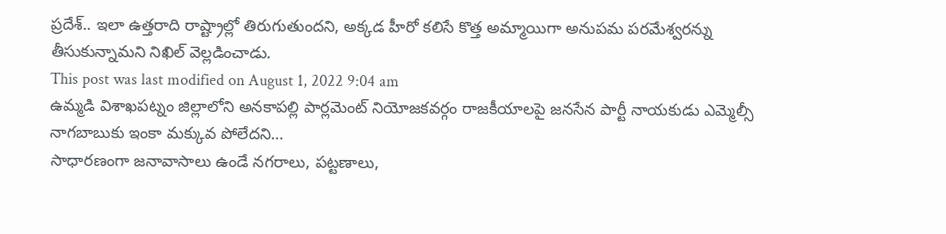ప్రదేశ్.. ఇలా ఉత్తరాది రాష్ట్రాల్లో తిరుగుతుందని, అక్కడ హీరో కలిసే కొత్త అమ్మాయిగా అనుపమ పరమేశ్వరన్ను తీసుకున్నామని నిఖిల్ వెల్లడించాడు.
This post was last modified on August 1, 2022 9:04 am
ఉమ్మడి విశాఖపట్నం జిల్లాలోని అనకాపల్లి పార్లమెంట్ నియోజకవర్గం రాజకీయాలపై జనసేన పార్టీ నాయకుడు ఎమ్మెల్సీ నాగబాబుకు ఇంకా మక్కువ పోలేదని…
సాధారణంగా జనావాసాలు ఉండే నగరాలు, పట్టణాలు,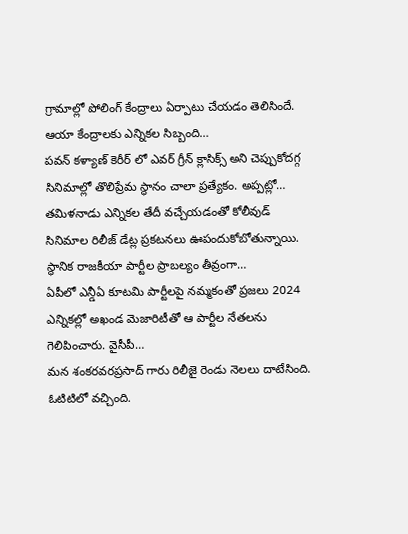గ్రామాల్లో పోలింగ్ కేంద్రాలు ఏర్పాటు చేయడం తెలిసిందే. ఆయా కేంద్రాలకు ఎన్నికల సిబ్బంది…
పవన్ కళ్యాణ్ కెరీర్ లో ఎవర్ గ్రీన్ క్లాసిక్స్ అని చెప్పుకోదగ్గ సినిమాల్లో తొలిప్రేమ స్థానం చాలా ప్రత్యేకం. అప్పట్లో…
తమిళనాడు ఎన్నికల తేదీ వచ్చేయడంతో కోలీవుడ్ సినిమాల రిలీజ్ డేట్ల ప్రకటనలు ఊపందుకోబోతున్నాయి. స్థానిక రాజకీయా పార్టీల ప్రాబల్యం తీవ్రంగా…
ఏపీలో ఎన్డీఏ కూటమి పార్టీలపై నమ్మకంతో ప్రజలు 2024 ఎన్నికల్లో అఖండ మెజారిటీతో ఆ పార్టీల నేతలను గెలిపించారు. వైసీపీ…
మన శంకరవరప్రసాద్ గారు రిలీజై రెండు నెలలు దాటేసింది. ఓటిటిలో వచ్చింది.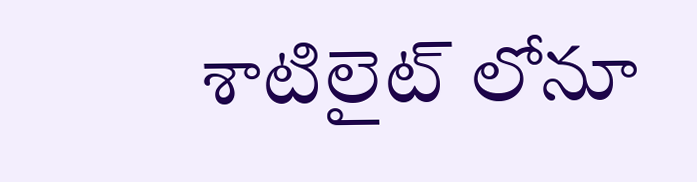శాటిలైట్ లోనూ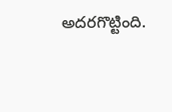అదరగొట్టింది.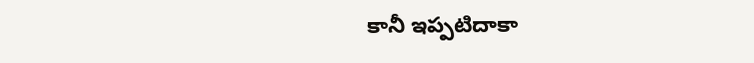కానీ ఇప్పటిదాకా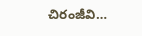చిరంజీవి…